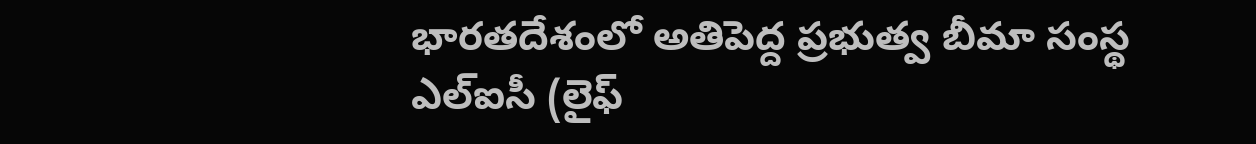భారతదేశంలో అతిపెద్ద ప్రభుత్వ బీమా సంస్థ ఎల్ఐసీ (లైఫ్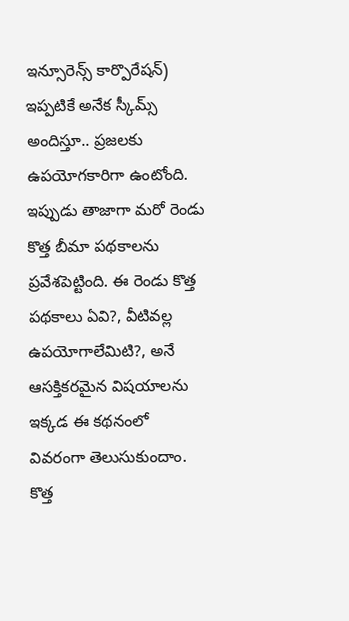ఇన్సూరెన్స్ కార్పొరేషన్) ఇప్పటికే అనేక స్కీమ్స్ అందిస్తూ.. ప్రజలకు ఉపయోగకారిగా ఉంటోంది. ఇప్పుడు తాజాగా మరో రెండు కొత్త బీమా పథకాలను ప్రవేశపెట్టింది. ఈ రెండు కొత్త పథకాలు ఏవి?, వీటివల్ల ఉపయోగాలేమిటి?, అనే ఆసక్తికరమైన విషయాలను ఇక్కడ ఈ కథనంలో వివరంగా తెలుసుకుందాం.
కొత్త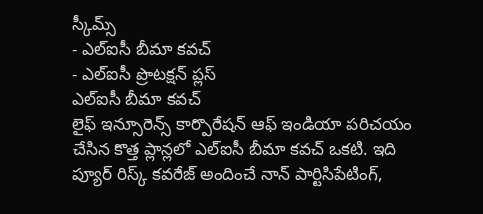స్కీమ్స్
- ఎల్ఐసీ బీమా కవచ్
- ఎల్ఐసీ ప్రొటక్షన్ ప్లస్
ఎల్ఐసీ బీమా కవచ్
లైఫ్ ఇన్సూరెన్స్ కార్పొరేషన్ ఆఫ్ ఇండియా పరిచయం చేసిన కొత్త ప్లాన్లలో ఎల్ఐసీ బీమా కవచ్ ఒకటి. ఇది ప్యూర్ రిస్క్ కవరేజ్ అందించే నాన్ పార్టిసిపేటింగ్,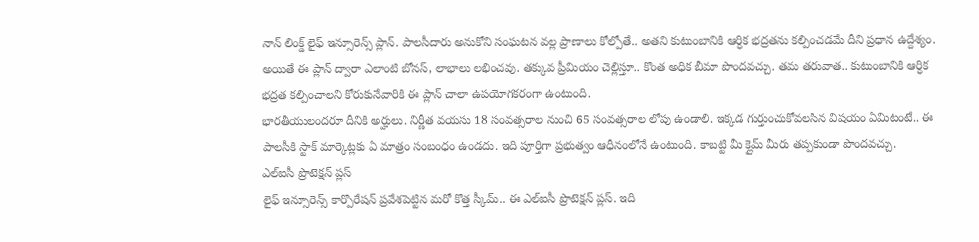నాన్ లింక్డ్ లైఫ్ ఇన్సూరెన్స్ ప్లాన్. పాలసీదారు అనుకోని సంఘటన వల్ల ప్రాణాలు కోల్పోతే.. అతని కుటుంబానికి ఆర్ధిక భద్రతను కల్పించడమే దీని ప్రధాన ఉద్దేశ్యం. అయితే ఈ ప్లాన్ ద్వారా ఎలాంటి బోనస్, లాభాలు లభించవు. తక్కువ ప్రీమియం చెల్లిస్తూ.. కొంత అధిక బీమా పొందవచ్చు. తమ తరువాత.. కుటుంబానికి ఆర్ధిక భద్రత కల్పించాలని కోరుకునేవారికి ఈ ప్లాన్ చాలా ఉపయోగకరంగా ఉంటుంది.
భారతీయులందరూ దీనికి అర్హులు. నిర్ణీత వయసు 18 సంవత్సరాల నుంచి 65 సంవత్సరాల లోపు ఉండాలి. ఇక్కడ గుర్తుంచుకోవలసిన విషయం ఏమిటంటే.. ఈ పాలసీకి స్టాక్ మార్కెట్లకు ఏ మాత్రం సంబంధం ఉండదు. ఇది పూర్తిగా ప్రభుత్వం ఆధీనంలోనే ఉంటుంది. కాబట్టి మీ క్లైమ్ మీరు తప్పకుండా పొందవచ్చు.
ఎల్ఐసీ ప్రొటెక్షన్ ప్లస్
లైఫ్ ఇన్సూరెన్స్ కార్పొరేషన్ ప్రవేశపెట్టిన మరో కొత్త స్కీమ్.. ఈ ఎల్ఐసీ ప్రొటెక్షన్ ప్లస్. ఇది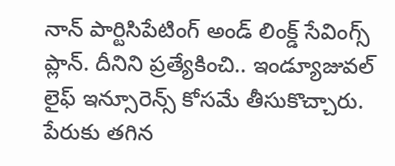నాన్ పార్టిసిపేటింగ్ అండ్ లింక్డ్ సేవింగ్స్ ప్లాన్. దీనిని ప్రత్యేకించి.. ఇండ్యూజువల్ లైఫ్ ఇన్సూరెన్స్ కోసమే తీసుకొచ్చారు. పేరుకు తగిన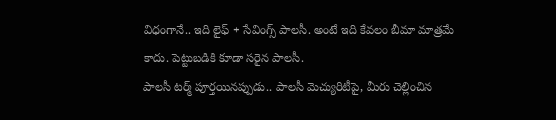విధంగానే.. ఇది లైఫ్ + సేవింగ్స్ పాలసీ. అంటే ఇది కేవలం బీమా మాత్రమే కాదు. పెట్టుబడికి కూడా సరైన పాలసీ.
పాలసీ టర్మ్ పూర్తయినప్పుడు.. పాలసీ మెచ్యురిటీపై, మీరు చెల్లించిన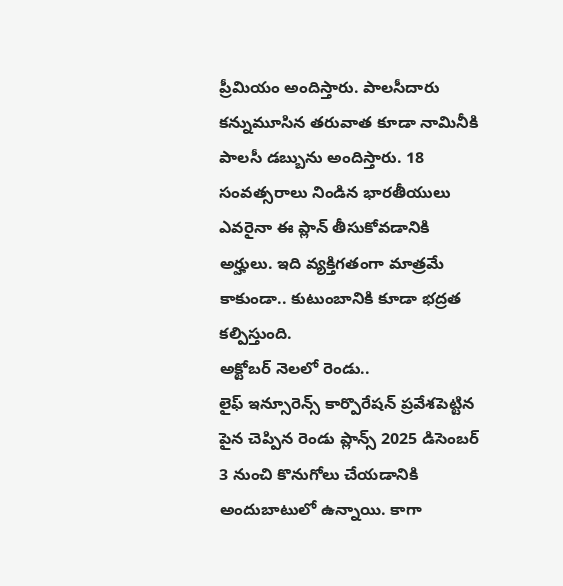ప్రీమియం అందిస్తారు. పాలసీదారు కన్నుమూసిన తరువాత కూడా నామినీకి పాలసీ డబ్బును అందిస్తారు. 18 సంవత్సరాలు నిండిన భారతీయులు ఎవరైనా ఈ ప్లాన్ తీసుకోవడానికి అర్హులు. ఇది వ్యక్తిగతంగా మాత్రమే కాకుండా.. కుటుంబానికి కూడా భద్రత కల్పిస్తుంది.
అక్టోబర్ నెలలో రెండు..
లైఫ్ ఇన్సూరెన్స్ కార్పొరేషన్ ప్రవేశపెట్టిన పైన చెప్పిన రెండు ప్లాన్స్ 2025 డిసెంబర్ 3 నుంచి కొనుగోలు చేయడానికి అందుబాటులో ఉన్నాయి. కాగా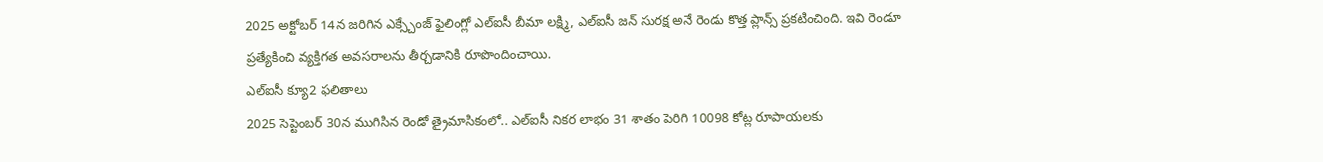2025 అక్టోబర్ 14న జరిగిన ఎక్స్చేంజ్ ఫైలింగ్లో ఎల్ఐసీ బీమా లక్ష్మి, ఎల్ఐసీ జన్ సురక్ష అనే రెండు కొత్త ప్లాన్స్ ప్రకటించింది. ఇవి రెండూ ప్రత్యేకించి వ్యక్తిగత అవసరాలను తీర్చడానికి రూపొందించాయి.
ఎల్ఐసీ క్యూ2 ఫలితాలు
2025 సెప్టెంబర్ 30న ముగిసిన రెండో త్రైమాసికంలో.. ఎల్ఐసీ నికర లాభం 31 శాతం పెరిగి 10098 కోట్ల రూపాయలకు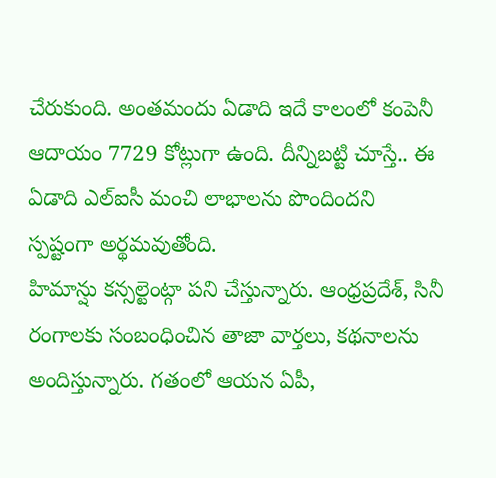చేరుకుంది. అంతమందు ఏడాది ఇదే కాలంలో కంపెనీ ఆదాయం 7729 కోట్లుగా ఉంది. దీన్నిబట్టి చూస్తే.. ఈ ఏడాది ఎల్ఐసీ మంచి లాభాలను పొందిందని స్పష్టంగా అర్థమవుతోంది.
హిమాన్షు కన్సల్టెంట్గా పని చేస్తున్నారు. ఆంధ్రప్రదేశ్, సినీ రంగాలకు సంబంధించిన తాజా వార్తలు, కథనాలను అందిస్తున్నారు. గతంలో ఆయన ఏపీ,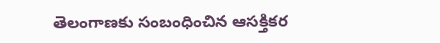తెలంగాణకు సంబంధించిన ఆసక్తికర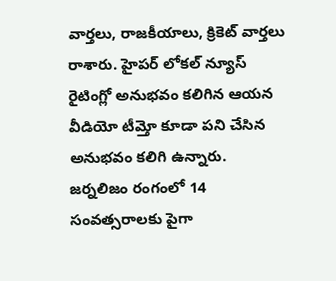వార్తలు, రాజకీయాలు, క్రికెట్ వార్తలు రాశారు. హైపర్ లోకల్ న్యూస్ రైటింగ్లో అనుభవం కలిగిన ఆయన వీడియో టీమ్తో కూడా పని చేసిన అనుభవం కలిగి ఉన్నారు. జర్నలిజం రంగంలో 14 సంవత్సరాలకు పైగా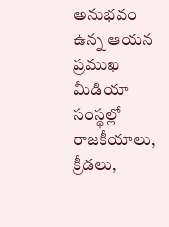అనుభవం ఉన్న ఆయన ప్రముఖ మీడియా సంస్థల్లో రాజకీయాలు, క్రీడలు,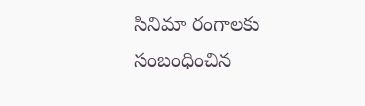సినిమా రంగాలకు సంబంధించిన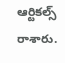ఆర్టికల్స్ రాశారు.